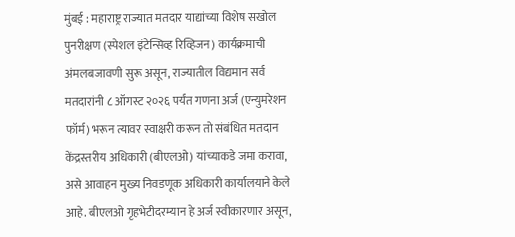मुंबई : महाराष्ट्र राज्यात मतदार याद्यांच्या विशेष सखोल पुनरीक्षण (स्पेशल इंटेन्सिव्ह रिव्हिजन) कार्यक्रमाची अंमलबजावणी सुरू असून, राज्यातील विद्यमान सर्व मतदारांनी ८ ऑगस्ट २०२६ पर्यंत गणना अर्ज (एन्युमरेशन फॉर्म) भरून त्यावर स्वाक्षरी करून तो संबंधित मतदान केंद्रस्तरीय अधिकारी (बीएलओ) यांच्याकडे जमा करावा, असे आवाहन मुख्य निवडणूक अधिकारी कार्यालयाने केले आहे. बीएलओ गृहभेटीदरम्यान हे अर्ज स्वीकारणार असून,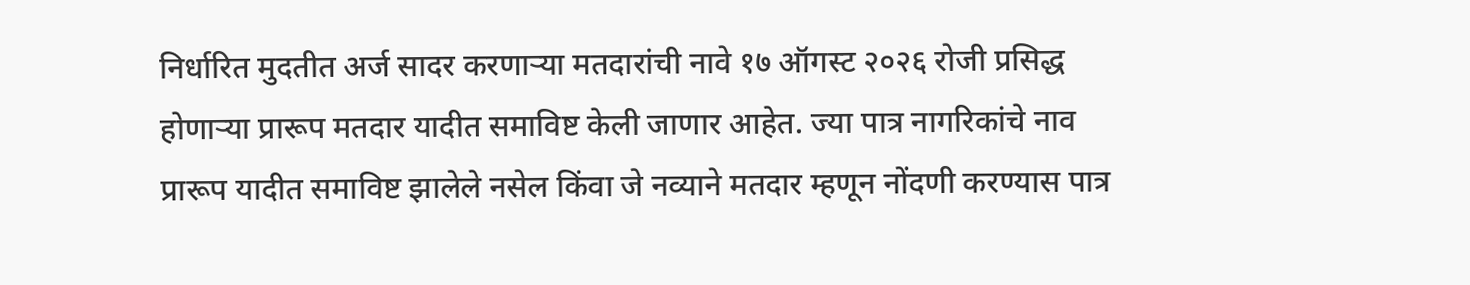निर्धारित मुदतीत अर्ज सादर करणाऱ्या मतदारांची नावे १७ ऑगस्ट २०२६ रोजी प्रसिद्ध होणाऱ्या प्रारूप मतदार यादीत समाविष्ट केली जाणार आहेत. ज्या पात्र नागरिकांचे नाव प्रारूप यादीत समाविष्ट झालेले नसेल किंवा जे नव्याने मतदार म्हणून नोंदणी करण्यास पात्र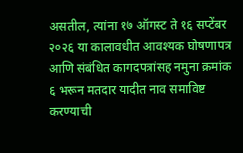असतील, त्यांना १७ ऑगस्ट ते १६ सप्टेंबर २०२६ या कालावधीत आवश्यक घोषणापत्र आणि संबंधित कागदपत्रांसह नमुना क्रमांक ६ भरून मतदार यादीत नाव समाविष्ट करण्याची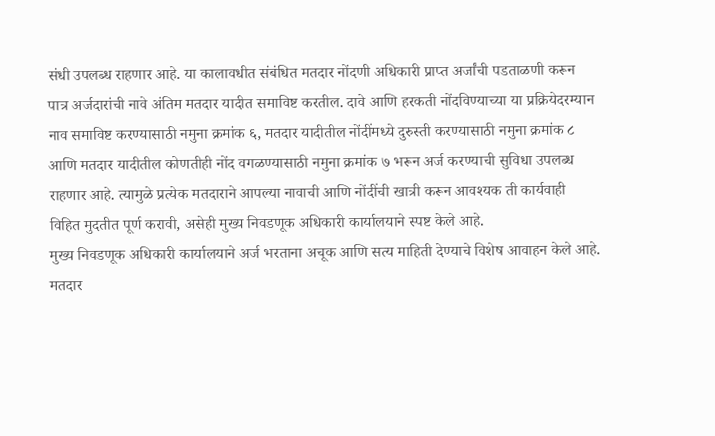संधी उपलब्ध राहणार आहे. या कालावधीत संबंधित मतदार नोंदणी अधिकारी प्राप्त अर्जांची पडताळणी करून पात्र अर्जदारांची नावे अंतिम मतदार यादीत समाविष्ट करतील. दावे आणि हरकती नोंदविण्याच्या या प्रक्रियेदरम्यान नाव समाविष्ट करण्यासाठी नमुना क्रमांक ६, मतदार यादीतील नोंदींमध्ये दुरुस्ती करण्यासाठी नमुना क्रमांक ८ आणि मतदार यादीतील कोणतीही नोंद वगळण्यासाठी नमुना क्रमांक ७ भरून अर्ज करण्याची सुविधा उपलब्ध राहणार आहे. त्यामुळे प्रत्येक मतदाराने आपल्या नावाची आणि नोंदींची खात्री करून आवश्यक ती कार्यवाही विहित मुदतीत पूर्ण करावी, असेही मुख्य निवडणूक अधिकारी कार्यालयाने स्पष्ट केले आहे.
मुख्य निवडणूक अधिकारी कार्यालयाने अर्ज भरताना अचूक आणि सत्य माहिती देण्याचे विशेष आवाहन केले आहे. मतदार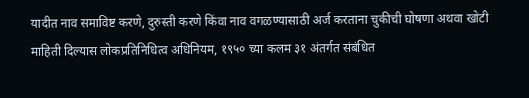यादीत नाव समाविष्ट करणे, दुरुस्ती करणे किंवा नाव वगळण्यासाठी अर्ज करताना चुकीची घोषणा अथवा खोटी माहिती दिल्यास लोकप्रतिनिधित्व अधिनियम, १९५० च्या कलम ३१ अंतर्गत संबंधित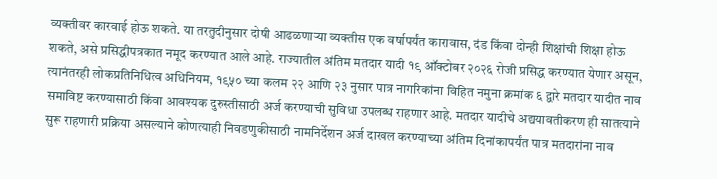व्यक्तीवर कारवाई होऊ शकते. या तरतुदीनुसार दोषी आढळणाऱ्या व्यक्तीस एक वर्षापर्यंत कारावास, दंड किंवा दोन्ही शिक्षांची शिक्षा होऊ शकते, असे प्रसिद्धीपत्रकात नमूद करण्यात आले आहे. राज्यातील अंतिम मतदार यादी १९ ऑक्टोबर २०२६ रोजी प्रसिद्ध करण्यात येणार असून, त्यानंतरही लोकप्रतिनिधित्व अधिनियम, १९५० च्या कलम २२ आणि २३ नुसार पात्र नागरिकांना विहित नमुना क्रमांक ६ द्वारे मतदार यादीत नाव समाविष्ट करण्यासाठी किंवा आवश्यक दुरुस्तीसाठी अर्ज करण्याची सुविधा उपलब्ध राहणार आहे. मतदार यादीचे अद्ययावतीकरण ही सातत्याने सुरू राहणारी प्रक्रिया असल्याने कोणत्याही निवडणुकीसाठी नामनिर्देशन अर्ज दाखल करण्याच्या अंतिम दिनांकापर्यंत पात्र मतदारांना नाव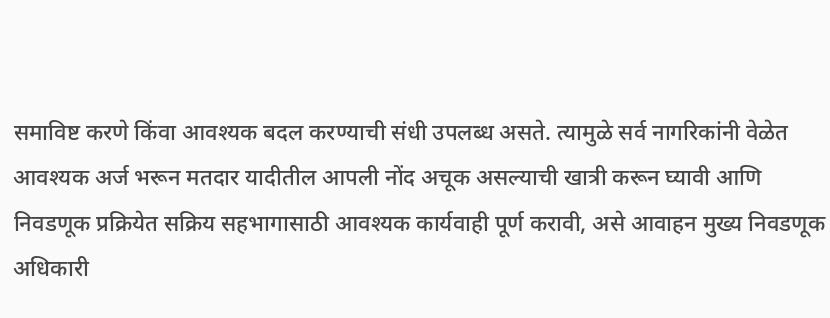समाविष्ट करणे किंवा आवश्यक बदल करण्याची संधी उपलब्ध असते. त्यामुळे सर्व नागरिकांनी वेळेत आवश्यक अर्ज भरून मतदार यादीतील आपली नोंद अचूक असल्याची खात्री करून घ्यावी आणि निवडणूक प्रक्रियेत सक्रिय सहभागासाठी आवश्यक कार्यवाही पूर्ण करावी, असे आवाहन मुख्य निवडणूक अधिकारी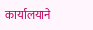कार्यालयाने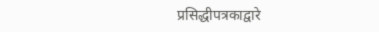प्रसिद्धीपत्रकाद्वारे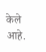केले आहे.